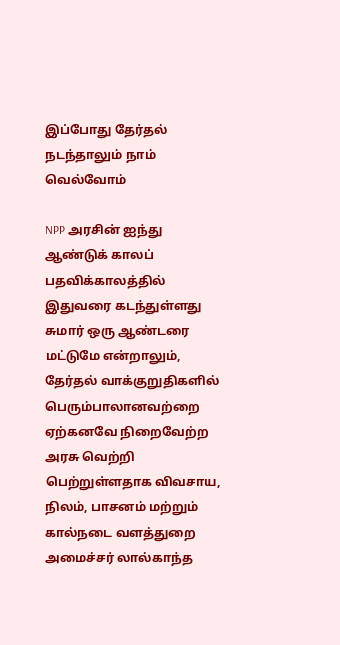இப்போது தேர்தல் நடந்தாலும் நாம் வெல்வோம்

NPP அரசின் ஐந்து ஆண்டுக் காலப் பதவிக்காலத்தில் இதுவரை கடந்துள்ளது சுமார் ஒரு ஆண்டரை மட்டுமே என்றாலும், தேர்தல் வாக்குறுதிகளில் பெரும்பாலானவற்றை ஏற்கனவே நிறைவேற்ற அரசு வெற்றி பெற்றுள்ளதாக விவசாய, நிலம், பாசனம் மற்றும் கால்நடை வளத்துறை அமைச்சர் லால்காந்த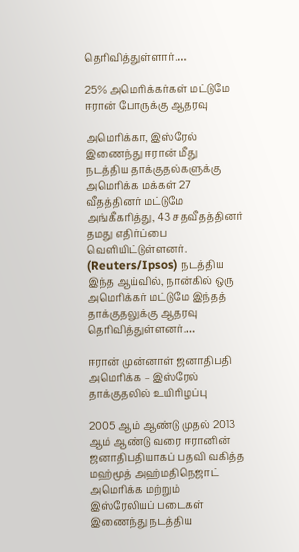தெரிவித்துள்ளார்.…

25% அமெரிக்கர்கள் மட்டுமே ஈரான் போருக்கு ஆதரவு

அமெரிக்கா, இஸ்ரேல் இணைந்து ஈரான் மீது நடத்திய தாக்குதல்களுக்கு அமெரிக்க மக்கள் 27 வீதத்தினர் மட்டுமே அங்கீகரித்து, 43 சதவீதத்தினர் தமது எதிர்ப்பை வெளியிட்டுள்ளனர். (Reuters/Ipsos) நடத்திய இந்த ஆய்வில், நான்கில் ஒரு அமெரிக்கர் மட்டுமே இந்தத் தாக்குதலுக்கு ஆதரவு தெரிவித்துள்ளனர்.…

ஈரான் முன்னாள் ஜனாதிபதி அமெரிக்க – இஸ்ரேல் தாக்குதலில் உயிரிழப்பு

2005 ஆம் ஆண்டு முதல் 2013 ஆம் ஆண்டு வரை ஈரானின் ஜனாதிபதியாகப் பதவி வகித்த மஹ்மூத் அஹ்மதிநெஜாட் அமெரிக்க மற்றும் இஸ்ரேலியப் படைகள் இணைந்து நடத்திய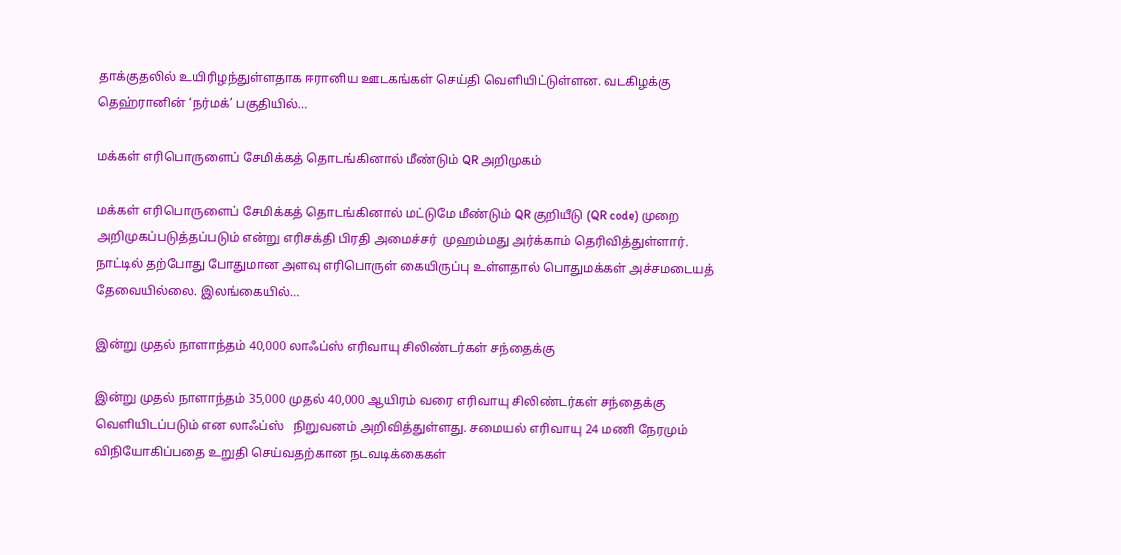தாக்குதலில் உயிரிழந்துள்ளதாக ஈரானிய ஊடகங்கள் செய்தி வெளியிட்டுள்ளன. வடகிழக்கு தெஹ்ரானின் ‘நர்மக்’ பகுதியில்…

மக்கள் எரிபொருளைப் சேமிக்கத் தொடங்கினால் மீண்டும் QR அறிமுகம்

மக்கள் எரிபொருளைப் சேமிக்கத் தொடங்கினால் மட்டுமே மீண்டும் QR குறியீடு (QR code) முறை அறிமுகப்படுத்தப்படும் என்று எரிசக்தி பிரதி அமைச்சர்  முஹம்மது அர்க்காம் தெரிவித்துள்ளார். நாட்டில் தற்போது போதுமான அளவு எரிபொருள் கையிருப்பு உள்ளதால் பொதுமக்கள் அச்சமடையத் தேவையில்லை. இலங்கையில்…

இன்று முதல் நாளாந்தம் 40,000 லாஃப்ஸ் எரிவாயு சிலிண்டர்கள் சந்தைக்கு

இன்று முதல் நாளாந்தம் 35,000 முதல் 40,000 ஆயிரம் வரை எரிவாயு சிலிண்டர்கள் சந்தைக்கு வெளியிடப்படும் என லாஃப்ஸ்   நிறுவனம் அறிவித்துள்ளது. சமையல் எரிவாயு 24 மணி நேரமும் விநியோகிப்பதை உறுதி செய்வதற்கான நடவடிக்கைகள்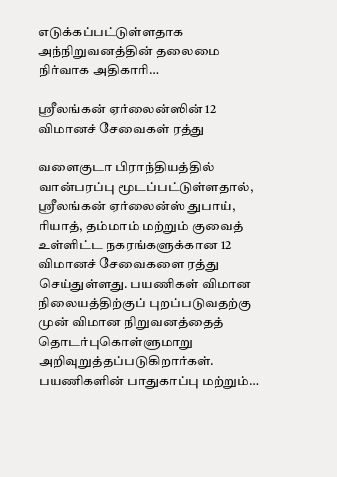எடுக்கப்பட்டுள்ளதாக அந்நிறுவனத்தின் தலைமை நிர்வாக அதிகாரி…

ஸ்ரீலங்கன் ஏர்லைன்ஸின் 12 விமானச் சேவைகள் ரத்து

வளைகுடா பிராந்தியத்தில் வான்பரப்பு மூடப்பட்டுள்ளதால், ஸ்ரீலங்கன் ஏர்லைன்ஸ் துபாய், ரியாத், தம்மாம் மற்றும் குவைத் உள்ளிட்ட நகரங்களுக்கான 12 விமானச் சேவைகளை ரத்து செய்துள்ளது. பயணிகள் விமான நிலையத்திற்குப் புறப்படுவதற்கு முன் விமான நிறுவனத்தைத் தொடர்புகொள்ளுமாறு அறிவுறுத்தப்படுகிறார்கள். பயணிகளின் பாதுகாப்பு மற்றும்…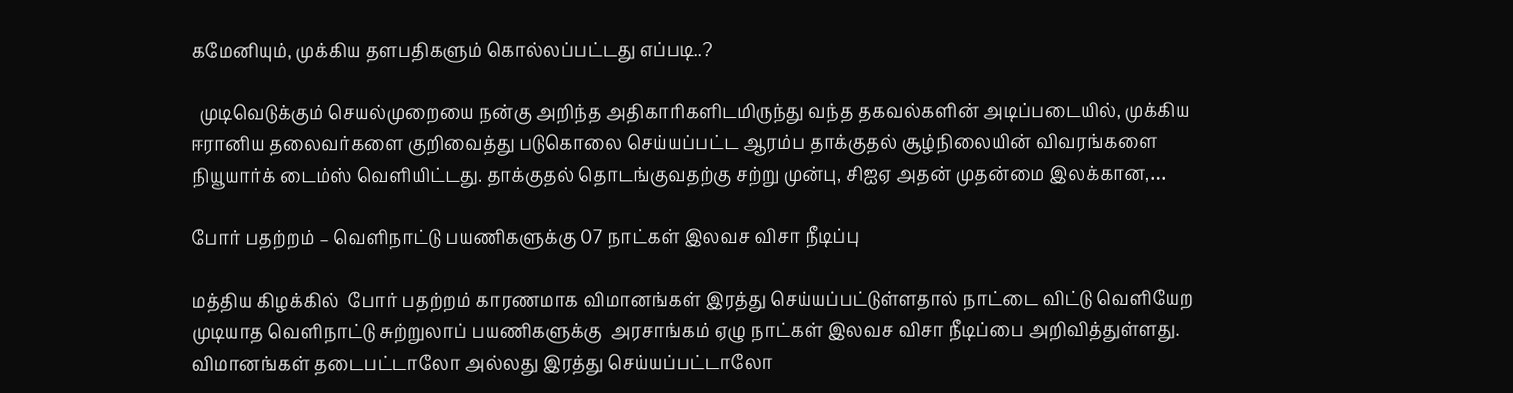கமேனியும், முக்கிய தளபதிகளும் கொல்லப்பட்டது எப்படி..?

  முடிவெடுக்கும் செயல்முறையை நன்கு அறிந்த அதிகாரிகளிடமிருந்து வந்த தகவல்களின் அடிப்படையில், முக்கிய ஈரானிய தலைவர்களை குறிவைத்து படுகொலை செய்யப்பட்ட ஆரம்ப தாக்குதல் சூழ்நிலையின் விவரங்களை நியூயார்க் டைம்ஸ் வெளியிட்டது. தாக்குதல் தொடங்குவதற்கு சற்று முன்பு, சிஐஏ அதன் முதன்மை இலக்கான,…

போர் பதற்றம் – வெளிநாட்டு பயணிகளுக்கு 07 நாட்கள் இலவச விசா நீடிப்பு

மத்திய கிழக்கில்  போர் பதற்றம் காரணமாக விமானங்கள் இரத்து செய்யப்பட்டுள்ளதால் நாட்டை விட்டு வெளியேற முடியாத வெளிநாட்டு சுற்றுலாப் பயணிகளுக்கு  அரசாங்கம் ஏழு நாட்கள் இலவச விசா நீடிப்பை அறிவித்துள்ளது. விமானங்கள் தடைபட்டாலோ அல்லது இரத்து செய்யப்பட்டாலோ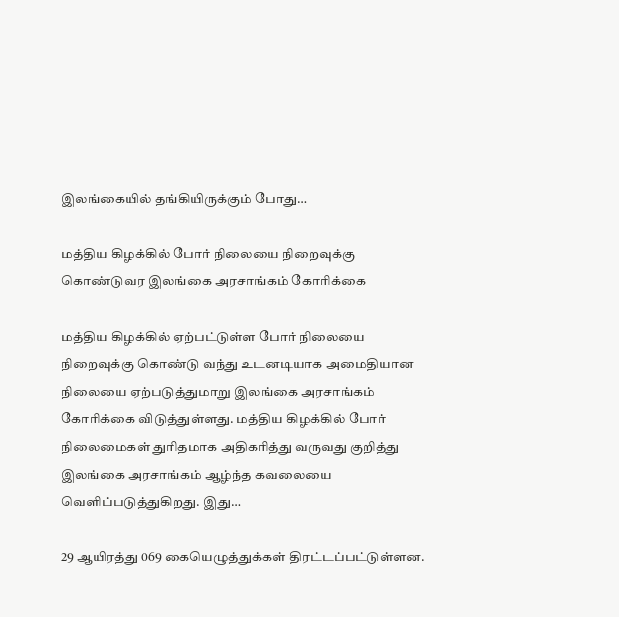இலங்கையில் தங்கியிருக்கும் போது…

மத்திய கிழக்கில் போர் நிலையை நிறைவுக்கு கொண்டுவர இலங்கை அரசாங்கம் கோரிக்கை

மத்திய கிழக்கில் ஏற்பட்டுள்ள போர் நிலையை நிறைவுக்கு கொண்டு வந்து உடனடியாக அமைதியான நிலையை ஏற்படுத்துமாறு இலங்கை அரசாங்கம் கோரிக்கை விடுத்துள்ளது. மத்திய கிழக்கில் போர் நிலைமைகள் துரிதமாக அதிகரித்து வருவது குறித்து இலங்கை அரசாங்கம் ஆழ்ந்த கவலையை வெளிப்படுத்துகிறது. இது…

29 ஆயிரத்து 069 கையெழுத்துக்கள் திரட்டப்பட்டுள்ளன.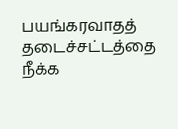பயங்கரவாதத் தடைச்சட்டத்தை நீக்க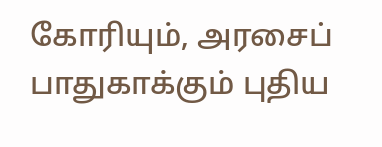கோரியும், அரசைப் பாதுகாக்கும் புதிய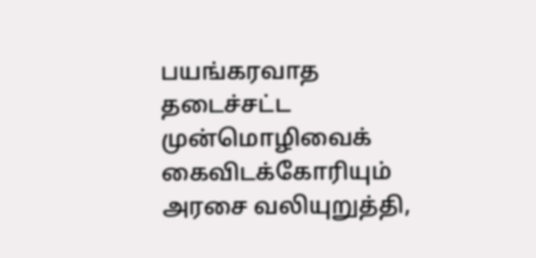பயங்கரவாத தடைச்சட்ட முன்மொழிவைக் கைவிடக்கோரியும் அரசை வலியுறுத்தி,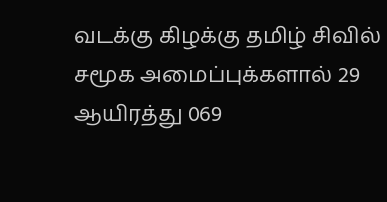வடக்கு கிழக்கு தமிழ் சிவில் சமூக அமைப்புக்களால் 29 ஆயிரத்து 069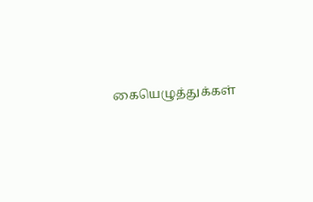கையெழுத்துக்கள்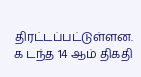திரட்டப்பட்டுள்ளன. க டந்த 14 ஆம் திகதி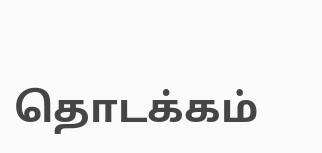தொடக்கம்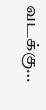வடக்கு…